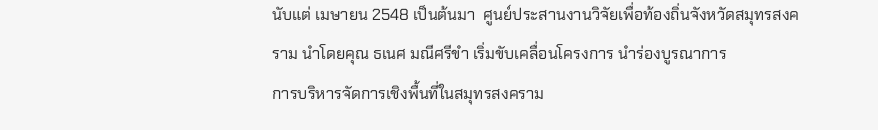นับแต่ เมษายน 2548 เป็นต้นมา  ศูนย์ประสานงานวิจัยเพื่อท้องถิ่นจังหวัดสมุทรสงคราม นำโดยคุณ ธเนศ มณีศรีขำ เริ่มขับเคลื่อนโครงการ นำร่องบูรณาการ
การบริหารจัดการเชิงพื้นที่ในสมุทรสงคราม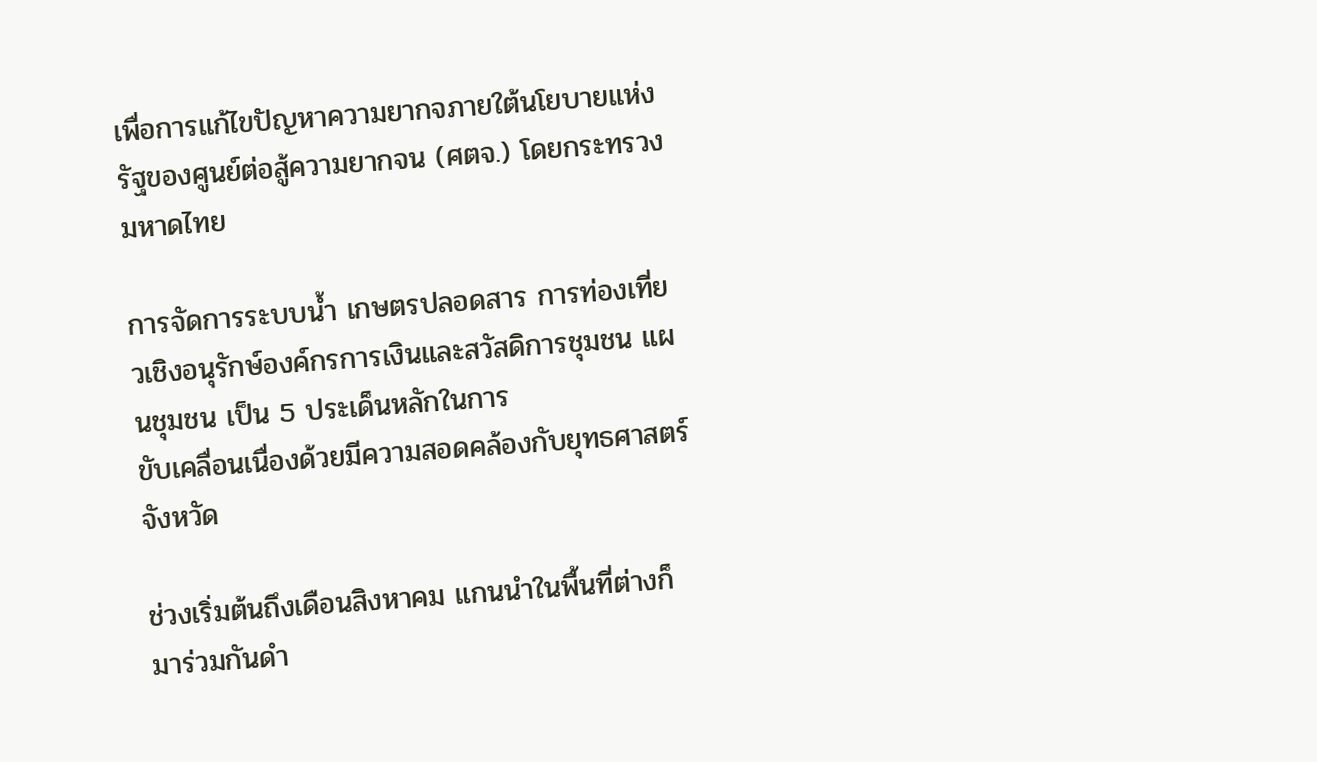เพื่อการแก้ไขปัญหาความยากจภายใต้นโยบายแห่งรัฐของศูนย์ต่อสู้ความยากจน (ศตจ.) โดยกระทรวงมหาดไทย

การจัดการระบบน้ำ เกษตรปลอดสาร การท่องเที่ยวเชิงอนุรักษ์องค์กรการเงินและสวัสดิการชุมชน แผนชุมชน เป็น 5 ประเด็นหลักในการ
ขับเคลื่อนเนื่องด้วยมีความสอดคล้องกับยุทธศาสตร์จังหวัด

ช่วงเริ่มต้นถึงเดือนสิงหาคม แกนนำในพื้นที่ต่างก็มาร่วมกันดำ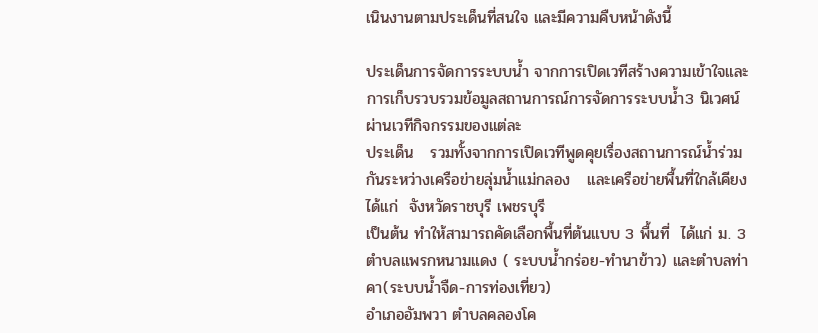เนินงานตามประเด็นที่สนใจ และมีความคืบหน้าดังนี้

ประเด็นการจัดการระบบน้ำ จากการเปิดเวทีสร้างความเข้าใจและการเก็บรวบรวมข้อมูลสถานการณ์การจัดการระบบน้ำ3 นิเวศน์ ผ่านเวทีกิจกรรมของแต่ละ
ประเด็น   รวมทั้งจากการเปิดเวทีพูดคุยเรื่องสถานการณ์น้ำร่วมกันระหว่างเครือข่ายลุ่มน้ำแม่กลอง   และเครือข่ายพื้นที่ใกล้เคียง ได้แก่  จังหวัดราชบุรี เพชรบุรี
เป็นต้น ทำให้สามารถคัดเลือกพื้นที่ต้นแบบ 3 พื้นที่  ได้แก่ ม. 3  ตำบลแพรกหนามแดง ( ระบบน้ำกร่อย-ทำนาข้าว) และตำบลท่าคา(ระบบน้ำจืด-การท่องเที่ยว)
อำเภออัมพวา ตำบลคลองโค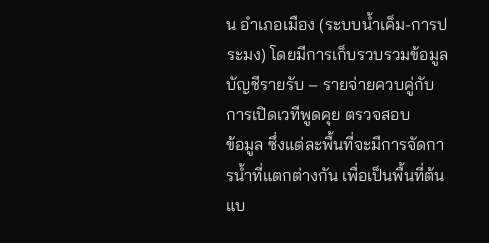น อำเภอเมือง (ระบบน้ำเค็ม-การประมง) โดยมีการเก็บรวบรวมข้อมูลบัญชีรายรับ – รายจ่ายควบคู่กับการเปิดเวทีพูดคุย ตรวจสอบ
ข้อมูล ซึ่งแต่ละพื้นที่จะมีการจัดการน้ำที่แตกต่างกัน เพื่อเป็นพื้นที่ต้นแบ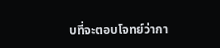บที่จะตอบโจทย์ว่ากา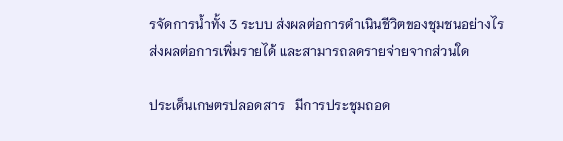รจัดการน้ำทั้ง 3 ระบบ ส่งผลต่อการดำเนินชีวิตของชุมชนอย่างไร
ส่งผลต่อการเพิ่มรายได้ และสามารถลดรายจ่ายจากส่วนใด

ประเด็นเกษตรปลอดสาร   มีการประชุมถอด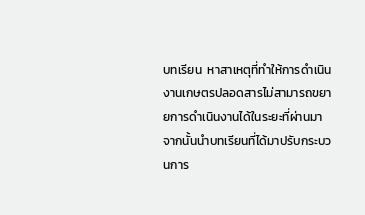บทเรียน  หาสาเหตุที่ทำให้การดำเนินงานเกษตรปลอดสารไม่สามารถขยายการดำเนินงานได้ในระยะที่ผ่านมา
จากนั้นนำบทเรียนที่ได้มาปรับกระบวนการ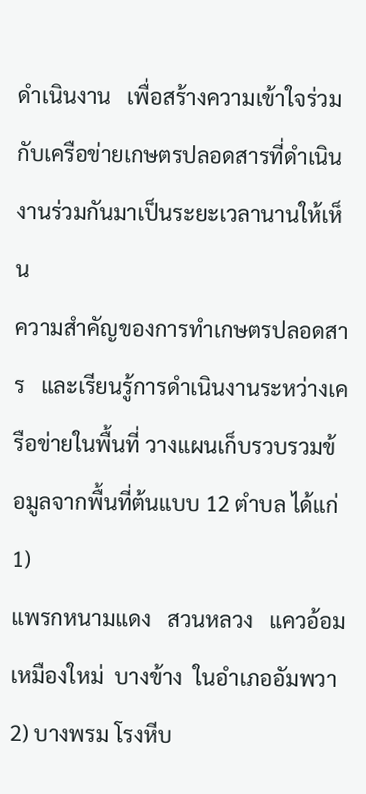ดำเนินงาน   เพื่อสร้างความเข้าใจร่วมกับเครือข่ายเกษตรปลอดสารที่ดำเนินงานร่วมกันมาเป็นระยะเวลานานให้เห็น
ความสำคัญของการทำเกษตรปลอดสาร   และเรียนรู้การดำเนินงานระหว่างเครือข่ายในพื้นที่ วางแผนเก็บรวบรวมข้อมูลจากพื้นที่ต้นแบบ 12 ตำบล ได้แก่  1)
แพรกหนามแดง   สวนหลวง   แควอ้อม   เหมืองใหม่  บางข้าง  ในอำเภออัมพวา  2) บางพรม โรงหีบ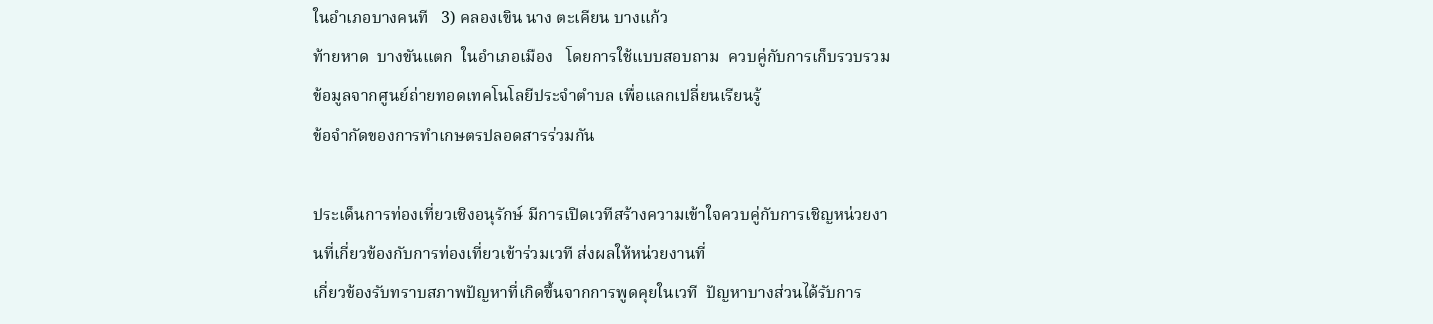ในอำเภอบางคนที   3) คลองเขิน นาง ตะเคียน บางแก้ว
ท้ายหาด  บางขันแตก  ในอำเภอเมือง   โดยการใช้แบบสอบถาม  ควบคู่กับการเก็บรวบรวมข้อมูลจากศูนย์ถ่ายทอดเทคโนโลยีประจำตำบล เพื่อแลกเปลี่ยนเรียนรู้
ข้อจำกัดของการทำเกษตรปลอดสารร่วมกัน

ประเด็นการท่องเที่ยวเชิงอนุรักษ์ มีการเปิดเวทีสร้างความเข้าใจควบคู่กับการเชิญหน่วยงานที่เกี่ยวข้องกับการท่องเที่ยวเข้าร่วมเวที ส่งผลให้หน่วยงานที่
เกี่ยวข้องรับทราบสภาพปัญหาที่เกิดขึ้นจากการพูดคุยในเวที  ปัญหาบางส่วนได้รับการ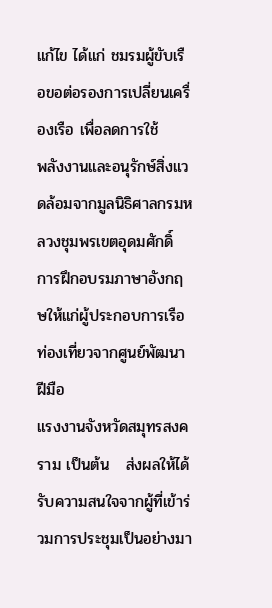แก้ไข ได้แก่ ชมรมผู้ขับเรือขอต่อรองการเปลี่ยนเครื่องเรือ เพื่อลดการใช้
พลังงานและอนุรักษ์สิ่งแวดล้อมจากมูลนิธิศาลกรมหลวงชุมพรเขตอุดมศักดิ์      การฝึกอบรมภาษาอังกฤษให้แก่ผู้ประกอบการเรือท่องเที่ยวจากศูนย์พัฒนาฝีมือ
แรงงานจังหวัดสมุทรสงคราม เป็นต้น   ส่งผลให้ได้รับความสนใจจากผู้ที่เข้าร่วมการประชุมเป็นอย่างมา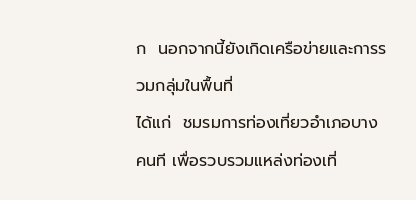ก  นอกจากนี้ยังเกิดเครือข่ายและการรวมกลุ่มในพื้นที่
ได้แก่  ชมรมการท่องเที่ยวอำเภอบางคนที เพื่อรวบรวมแหล่งท่องเที่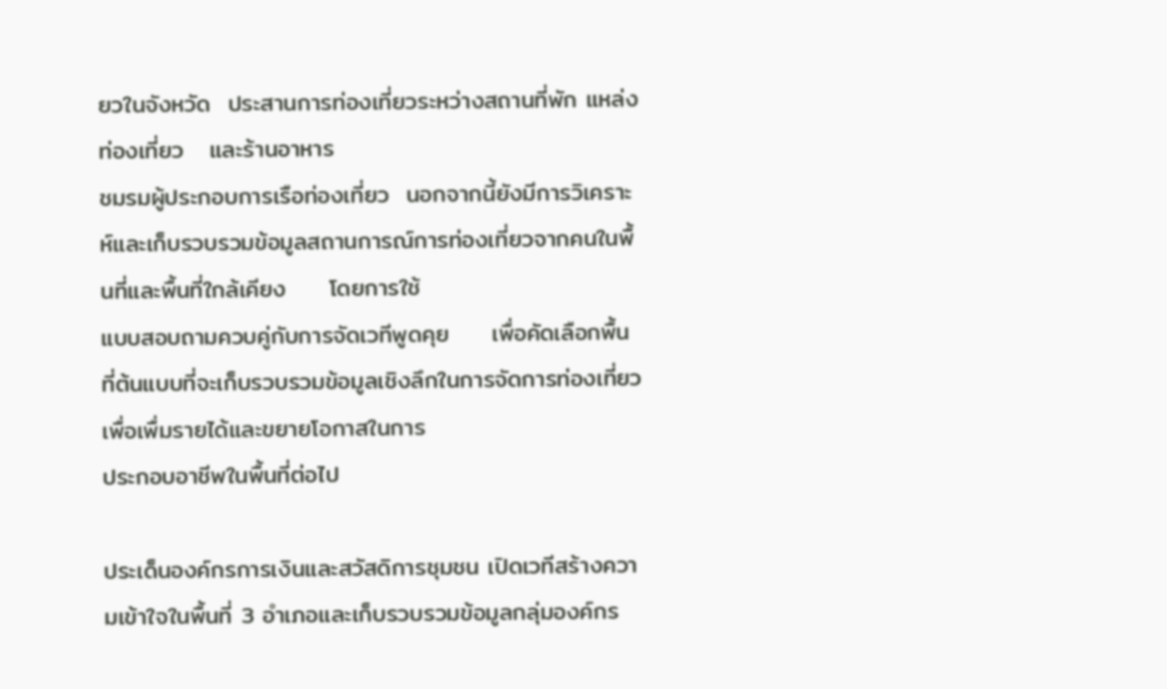ยวในจังหวัด  ประสานการท่องเที่ยวระหว่างสถานที่พัก แหล่งท่องเที่ยว   และร้านอาหาร
ชมรมผู้ประกอบการเรือท่องเที่ยว  นอกจากนี้ยังมีการวิเคราะห์และเก็บรวบรวมข้อมูลสถานการณ์การท่องเที่ยวจากคนในพื้นที่และพื้นที่ใกล้เคียง     โดยการใช้
แบบสอบถามควบคู่กับการจัดเวทีพูดคุย     เพื่อคัดเลือกพื้นที่ต้นแบบที่จะเก็บรวบรวมข้อมูลเชิงลึกในการจัดการท่องเที่ยวเพื่อเพื่มรายได้และขยายโอกาสในการ
ประกอบอาชีพในพื้นที่ต่อไป

ประเด็นองค์กรการเงินและสวัสดิการชุมชน เปิดเวทีสร้างความเข้าใจในพื้นที่ 3 อำเภอและเก็บรวบรวมข้อมูลกลุ่มองค์กร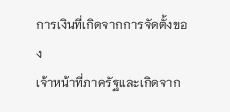การเงินที่เกิดจากการจัดตั้งของ
เจ้าหน้าที่ภาครัฐและเกิดจาก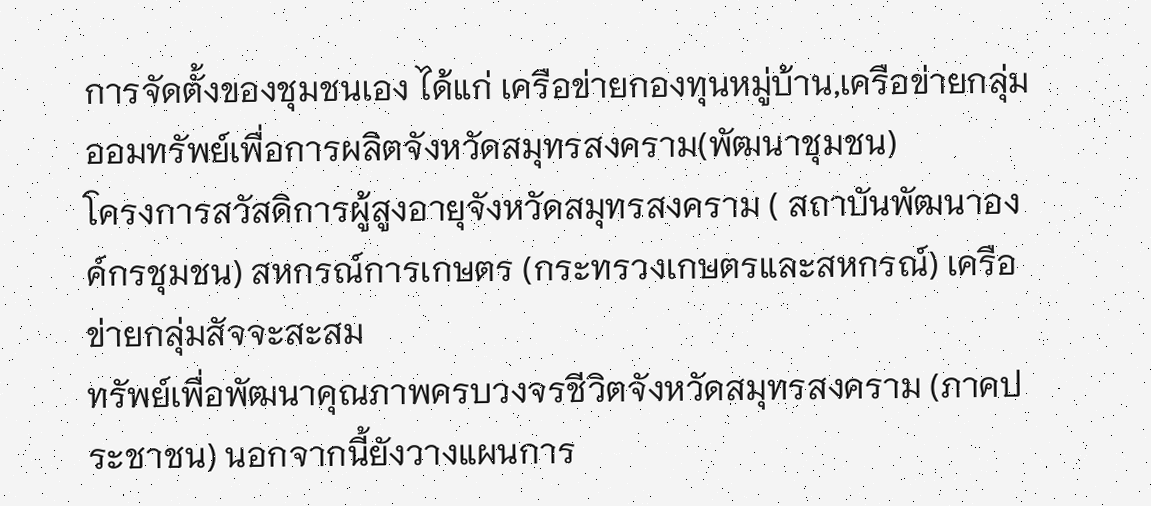การจัดตั้งของชุมชนเอง ได้แก่ เครือข่ายกองทุนหมู่บ้าน,เครือข่ายกลุ่มออมทรัพย์เพื่อการผลิตจังหวัดสมุทรสงคราม(พัฒนาชุมชน)
โครงการสวัสดิการผู้สูงอายุจังหวัดสมุทรสงคราม ( สถาบันพัฒนาองค์กรชุมชน) สหกรณ์การเกษตร (กระทรวงเกษตรและสหกรณ์) เครือข่ายกลุ่มสัจจะสะสม
ทรัพย์เพื่อพัฒนาคุณภาพครบวงจรชีวิตจังหวัดสมุทรสงคราม (ภาคประชาชน) นอกจากนี้ยังวางแผนการ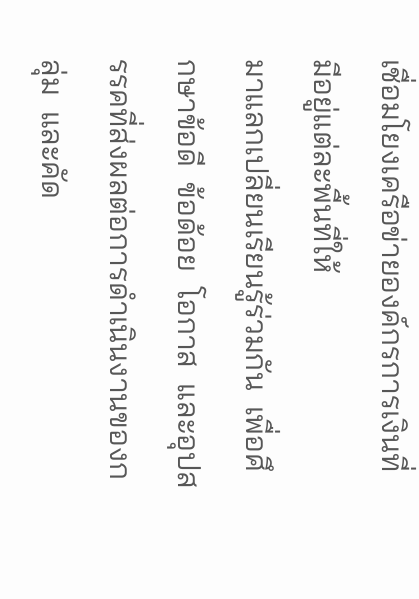เชื่อมโยงเครือข่ายองค์กรการเงินที่มีอยู่แต่ละพื้นที่ให้
มาแลกเปลี่ยนเรียนรู้ร่วมกัน  เพื่อศึกษาข้อดี  ข้อด้อย  โอกาส  และอุปสรรคที่ส่งผลต่อการดำเนินงานของกลุ่ม  และคัด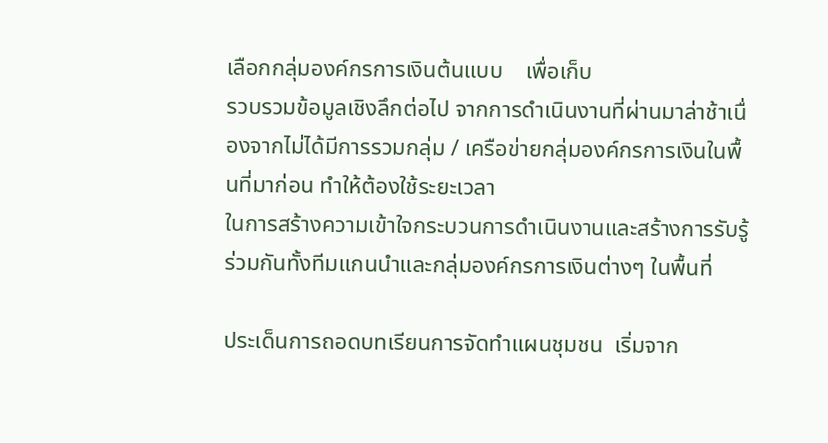เลือกกลุ่มองค์กรการเงินต้นแบบ    เพื่อเก็บ
รวบรวมข้อมูลเชิงลึกต่อไป จากการดำเนินงานที่ผ่านมาล่าช้าเนื่องจากไม่ได้มีการรวมกลุ่ม / เครือข่ายกลุ่มองค์กรการเงินในพื้นที่มาก่อน ทำให้ต้องใช้ระยะเวลา
ในการสร้างความเข้าใจกระบวนการดำเนินงานและสร้างการรับรู้ร่วมกันทั้งทีมแกนนำและกลุ่มองค์กรการเงินต่างๆ ในพื้นที่

ประเด็นการถอดบทเรียนการจัดทำแผนชุมชน  เริ่มจาก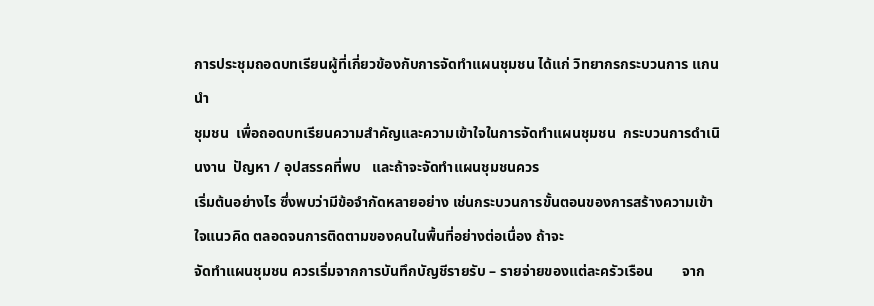การประชุมถอดบทเรียนผู้ที่เกี่ยวข้องกับการจัดทำแผนชุมชน ได้แก่ วิทยากรกระบวนการ แกนนำ
ชุมชน  เพื่อถอดบทเรียนความสำคัญและความเข้าใจในการจัดทำแผนชุมชน  กระบวนการดำเนินงาน  ปัญหา / อุปสรรคที่พบ   และถ้าจะจัดทำแผนชุมชนควร
เริ่มต้นอย่างไร ซึ่งพบว่ามีข้อจำกัดหลายอย่าง เช่นกระบวนการขั้นตอนของการสร้างความเข้าใจแนวคิด ตลอดจนการติดตามของคนในพื้นที่อย่างต่อเนื่อง ถ้าจะ
จัดทำแผนชุมชน ควรเริ่มจากการบันทึกบัญชีรายรับ – รายจ่ายของแต่ละครัวเรือน        จาก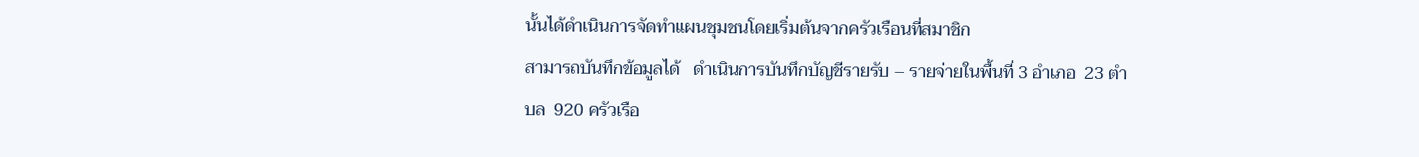นั้นได้ดำเนินการจัดทำแผนชุมชนโดยเริ่มต้นจากครัวเรือนที่สมาชิก
สามารถบันทึกข้อมูลได้   ดำเนินการบันทึกบัญชีรายรับ – รายจ่ายในพื้นที่ 3 อำเภอ  23 ตำบล  920 ครัวเรือ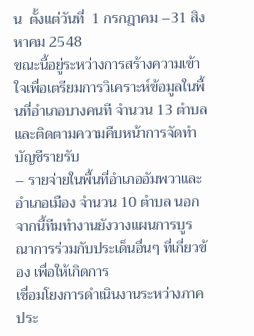น  ตั้งแต่วันที่  1 กรกฎาคม –31 สิงหาคม 2548
ขณะนี้อยู่ระหว่างการสร้างความเข้าใจเพื่อเตรียมการวิเคราะห์ข้อมูลในพื้นที่อำเภอบางคนที จำนวน 13 ตำบล และติดตามความคืบหน้าการจัดทำบัญชีรายรับ
– รายจ่ายในพื้นที่อำเภออัมพวาและอำเภอเมือง จำนวน 10 ตำบล นอกจากนี้ทีมทำงานยังวางแผนการบูรณาการร่วมกับประเด็นอื่นๆ ที่เกี่ยวข้อง เพื่อให้เกิดการ
เชื่อมโยงการดำเนินงานระหว่างภาคประ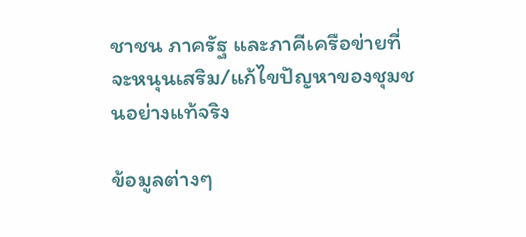ชาชน ภาครัฐ และภาคีเครือข่ายที่จะหนุนเสริม/แก้ไขปัญหาของชุมชนอย่างแท้จริง

ข้อมูลต่างๆ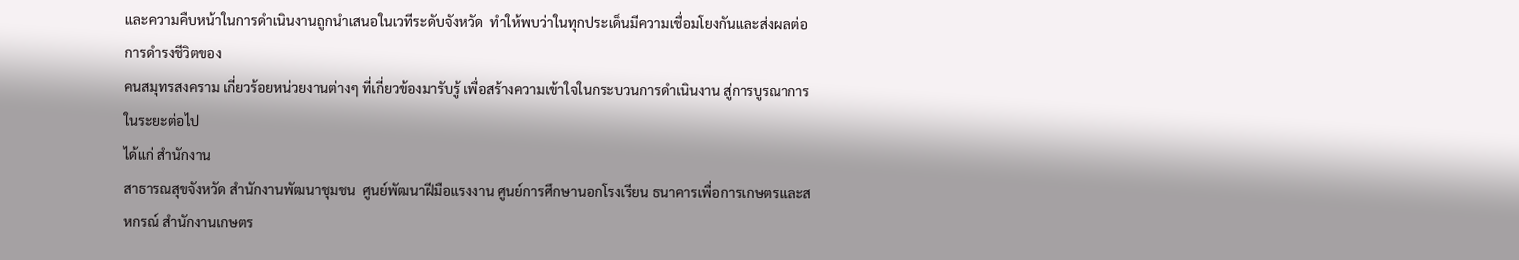และความคืบหน้าในการดำเนินงานถูกนำเสนอในเวทีระดับจังหวัด  ทำให้พบว่าในทุกประเด็นมีความเชื่อมโยงกันและส่งผลต่อการดำรงชีวิตของ
คนสมุทรสงคราม เกี่ยวร้อยหน่วยงานต่างๆ ที่เกี่ยวข้องมารับรู้ เพื่อสร้างความเข้าใจในกระบวนการดำเนินงาน สู่การบูรณาการในระยะต่อไป
ได้แก่ สำนักงาน
สาธารณสุขจังหวัด สำนักงานพัฒนาชุมชน  ศูนย์พัฒนาฝีมือแรงงาน ศูนย์การศึกษานอกโรงเรียน ธนาคารเพื่อการเกษตรและสหกรณ์ สำนักงานเกษตร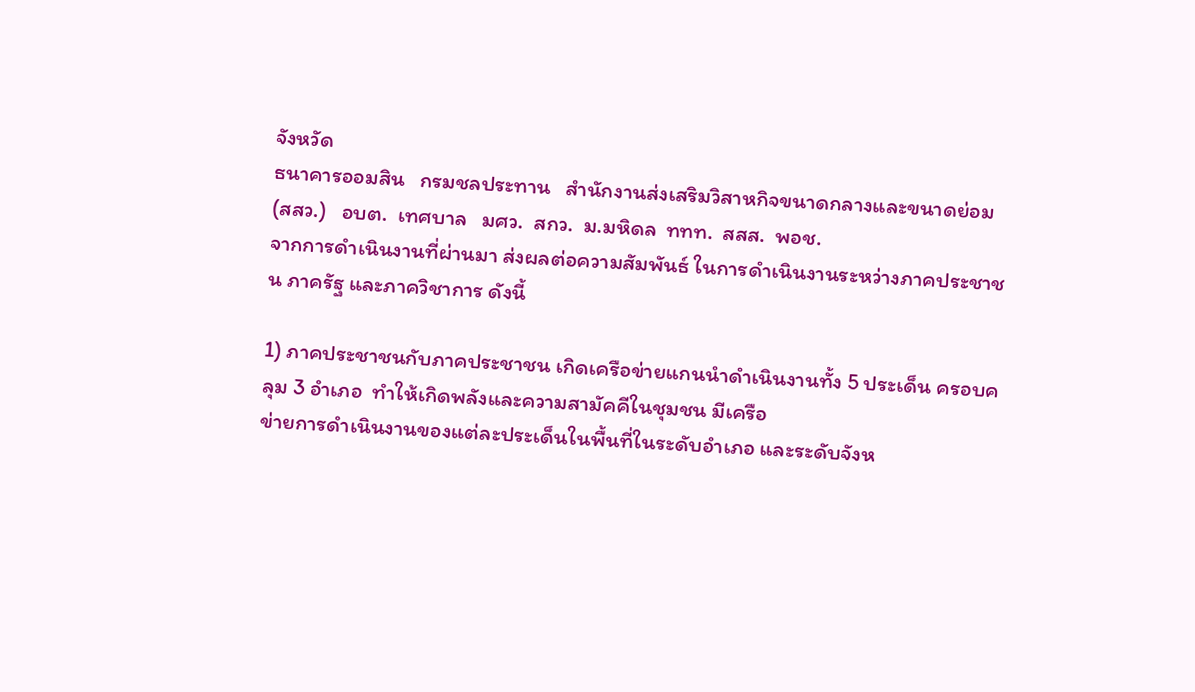จังหวัด
ธนาคารออมสิน   กรมชลประทาน   สำนักงานส่งเสริมวิสาหกิจขนาดกลางและขนาดย่อม (สสว.)   อบต.  เทศบาล   มศว.  สกว.  ม.มหิดล  ททท.  สสส.  พอช.
จากการดำเนินงานที่ผ่านมา ส่งผลต่อความสัมพันธ์ ในการดำเนินงานระหว่างภาคประชาชน ภาครัฐ และภาควิชาการ ดังนี้

1) ภาคประชาชนกับภาคประชาชน เกิดเครือข่ายแกนนำดำเนินงานทั้ง 5 ประเด็น ครอบคลุม 3 อำเภอ  ทำให้เกิดพลังและความสามัคคีในชุมชน มีเครือ
ข่ายการดำเนินงานของแต่ละประเด็นในพื้นที่ในระดับอำเภอ และระดับจังห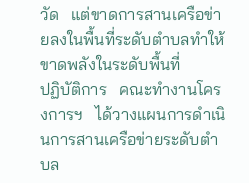วัด   แต่ขาดการสานเครือข่ายลงในพื้นที่ระดับตำบลทำให้ขาดพลังในระดับพื้นที่
ปฏิบัติการ   คณะทำงานโครงการฯ   ได้วางแผนการดำเนินการสานเครือข่ายระดับตำบล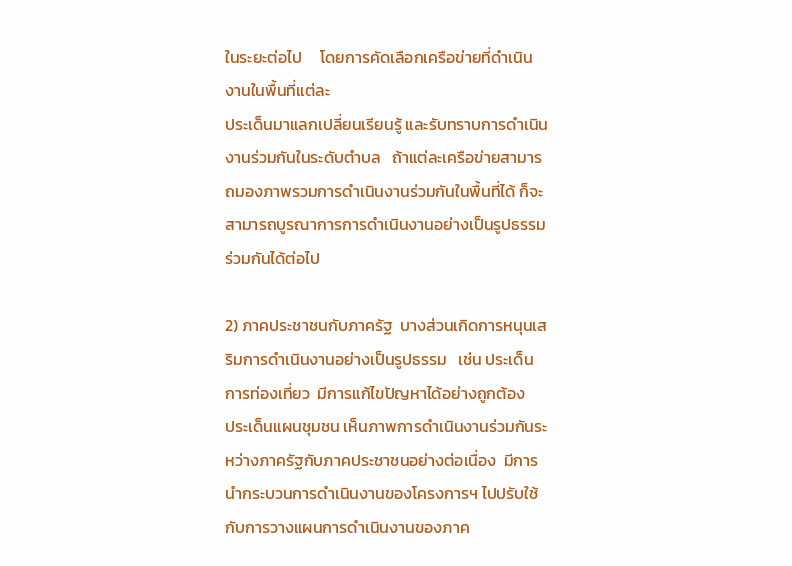ในระยะต่อไป     โดยการคัดเลือกเครือข่ายที่ดำเนินงานในพื้นที่แต่ละ
ประเด็นมาแลกเปลี่ยนเรียนรู้ และรับทราบการดำเนินงานร่วมกันในระดับตำบล   ถ้าแต่ละเครือข่ายสามารถมองภาพรวมการดำเนินงานร่วมกันในพื้นที่ได้ ก็จะ
สามารถบูรณาการการดำเนินงานอย่างเป็นรูปธรรมร่วมกันได้ต่อไป

2) ภาคประชาชนกับภาครัฐ  บางส่วนเกิดการหนุนเสริมการดำเนินงานอย่างเป็นรูปธรรม   เช่น ประเด็นการท่องเที่ยว  มีการแก้ไขปัญหาได้อย่างถูกต้อง
ประเด็นแผนชุมชน เห็นภาพการดำเนินงานร่วมกันระหว่างภาครัฐกับภาคประชาชนอย่างต่อเนื่อง  มีการนำกระบวนการดำเนินงานของโครงการฯ ไปปรับใช้
กับการวางแผนการดำเนินงานของภาค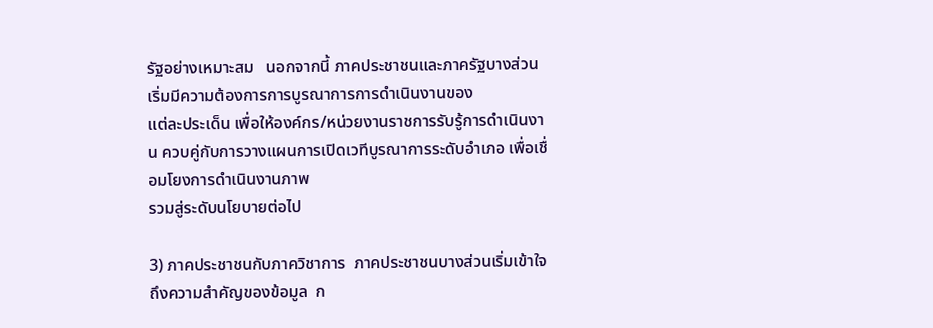รัฐอย่างเหมาะสม   นอกจากนี้ ภาคประชาชนและภาครัฐบางส่วนเริ่มมีความต้องการการบูรณาการการดำเนินงานของ
แต่ละประเด็น เพื่อให้องค์กร/หน่วยงานราชการรับรู้การดำเนินงาน ควบคู่กับการวางแผนการเปิดเวทีบูรณาการระดับอำเภอ เพื่อเชื่อมโยงการดำเนินงานภาพ
รวมสู่ระดับนโยบายต่อไป

3) ภาคประชาชนกับภาควิชาการ  ภาคประชาชนบางส่วนเริ่มเข้าใจถึงความสำคัญของข้อมูล  ก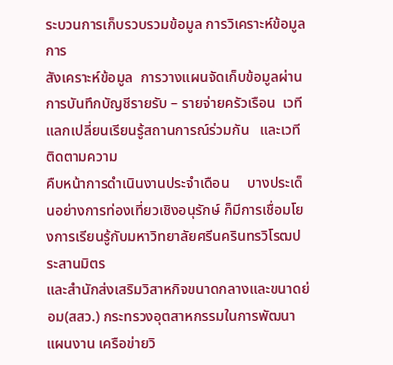ระบวนการเก็บรวบรวมข้อมูล การวิเคราะห์ข้อมูล การ
สังเคราะห์ข้อมูล  การวางแผนจัดเก็บข้อมูลผ่านการบันทึกบัญชีรายรับ – รายจ่ายครัวเรือน  เวทีแลกเปลี่ยนเรียนรู้สถานการณ์ร่วมกัน   และเวทีติดตามความ
คืบหน้าการดำเนินงานประจำเดือน     บางประเด็นอย่างการท่องเที่ยวเชิงอนุรักษ์ ก็มีการเชื่อมโยงการเรียนรู้กับมหาวิทยาลัยศรีนครินทรวิโรฒประสานมิตร
และสำนักส่งเสริมวิสาหกิจขนาดกลางและขนาดย่อม(สสว.) กระทรวงอุตสาหกรรมในการพัฒนาแผนงาน เครือข่ายวิ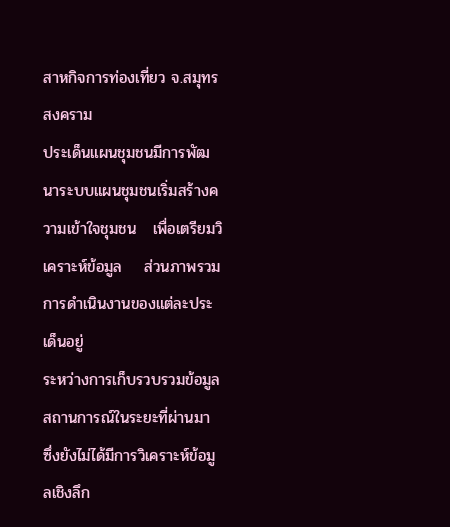สาหกิจการท่องเที่ยว จ.สมุทรสงคราม
ประเด็นแผนชุมชนมีการพัฒนาระบบแผนชุมชนเริ่มสร้างความเข้าใจชุมชน   เพื่อเตรียมวิเคราะห์ข้อมูล    ส่วนภาพรวมการดำเนินงานของแต่ละประเด็นอยู่
ระหว่างการเก็บรวบรวมข้อมูลสถานการณ์ในระยะที่ผ่านมา ซึ่งยังไม่ได้มีการวิเคราะห์ข้อมูลเชิงลึก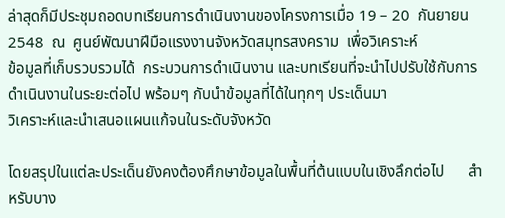ล่าสุดก็มีประชุมถอดบทเรียนการดำเนินงานของโครงการเมื่อ 19 – 20  กันยายน 2548  ณ  ศูนย์พัฒนาฝีมือแรงงานจังหวัดสมุทรสงคราม  เพื่อวิเคราะห์
ข้อมูลที่เก็บรวบรวมได้  กระบวนการดำเนินงาน และบทเรียนที่จะนำไปปรับใช้กับการดำเนินงานในระยะต่อไป พร้อมๆ กับนำข้อมูลที่ได้ในทุกๆ ประเด็นมา
วิเคราะห์และนำเสนอแผนแก้จนในระดับจังหวัด

โดยสรุปในแต่ละประเด็นยังคงต้องศึกษาข้อมูลในพื้นที่ต้นแบบในเชิงลึกต่อไป      สำหรับบาง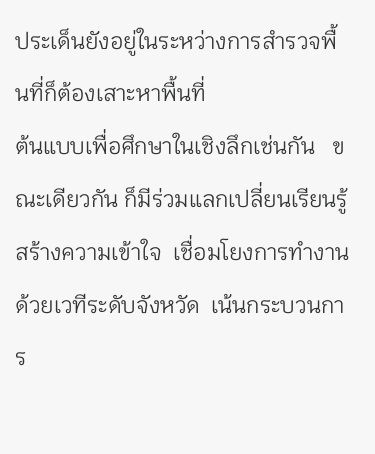ประเด็นยังอยู่ในระหว่างการสำรวจพื้นที่ก็ต้องเสาะหาพื้นที่
ต้นแบบเพื่อศึกษาในเชิงลึกเช่นกัน   ขณะเดียวกัน ก็มีร่วมแลกเปลี่ยนเรียนรู้  สร้างความเข้าใจ  เชื่อมโยงการทำงานด้วยเวทีระดับจังหวัด  เน้นกระบวนการ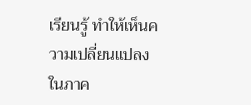เรียนรู้ ทำให้เห็นความเปลี่ยนแปลงในภาค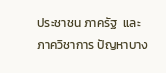ประชาชน ภาครัฐ  และภาควิชาการ ปัญหาบาง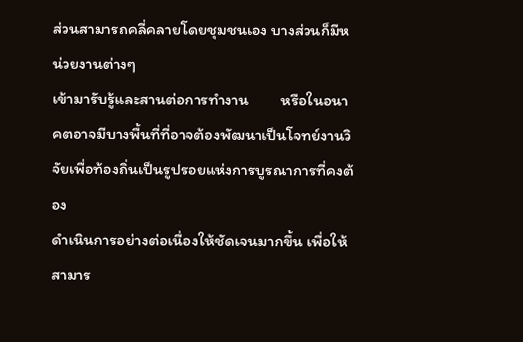ส่วนสามารถคลี่คลายโดยชุมชนเอง บางส่วนก็มีหน่วยงานต่างๆ
เข้ามารับรู้และสานต่อการทำงาน         หรือในอนาคตอาจมีบางพื้นที่ที่อาจต้องพัฒนาเป็นโจทย์งานวิจัยเพื่อท้องถิ่นเป็นรูปรอยแห่งการบูรณาการที่คงต้อง
ดำเนินการอย่างต่อเนื่องให้ชัดเจนมากขึ้น เพื่อให้สามาร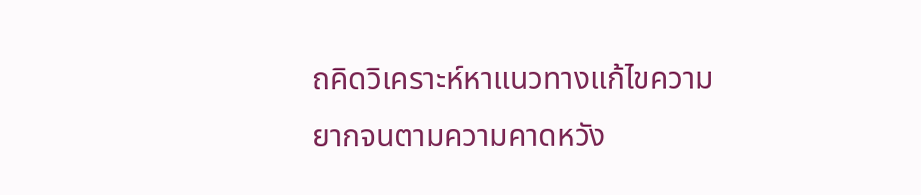ถคิดวิเคราะห์หาแนวทางแก้ไขความยากจนตามความคาดหวัง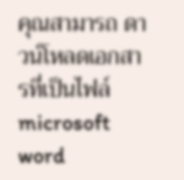คุณสามารถ ดาวน์โหลดเอกสารที่เป็นไฟล์ microsoft word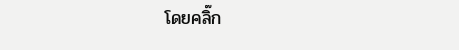โดยคลิ๊ก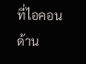ที่ไอคอนด้าน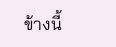ข้างนี้